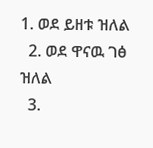1. ወደ ይዘቱ ዝለል
  2. ወደ ዋናዉ ገፅ ዝለል
  3.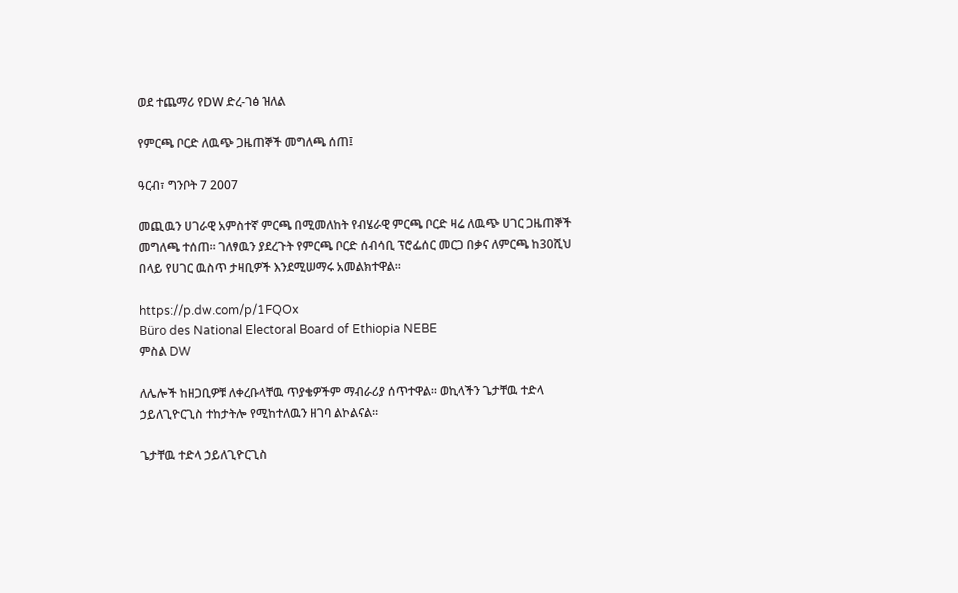ወደ ተጨማሪ የDW ድረ-ገፅ ዝለል

የምርጫ ቦርድ ለዉጭ ጋዜጠኞች መግለጫ ሰጠ፤

ዓርብ፣ ግንቦት 7 2007

መጪዉን ሀገራዊ አምስተኛ ምርጫ በሚመለከት የብሄራዊ ምርጫ ቦርድ ዛሬ ለዉጭ ሀገር ጋዜጠኞች መግለጫ ተሰጠ። ገለፃዉን ያደረጉት የምርጫ ቦርድ ሰብሳቢ ፕሮፌሰር መርጋ በቃና ለምርጫ ከ30ሺህ በላይ የሀገር ዉስጥ ታዛቢዎች እንደሚሠማሩ አመልክተዋል።

https://p.dw.com/p/1FQOx
Büro des National Electoral Board of Ethiopia NEBE
ምስል DW

ለሌሎች ከዘጋቢዎቹ ለቀረቡላቸዉ ጥያቄዎችም ማብራሪያ ሰጥተዋል። ወኪላችን ጌታቸዉ ተድላ ኃይለጊዮርጊስ ተከታትሎ የሚከተለዉን ዘገባ ልኮልናል።

ጌታቸዉ ተድላ ኃይለጊዮርጊስ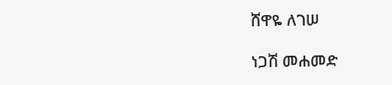ሸዋዬ ለገሠ

ነጋሽ መሐመድ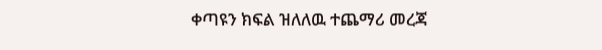ቀጣዩን ክፍል ዝለለዉ ተጨማሪ መረጃ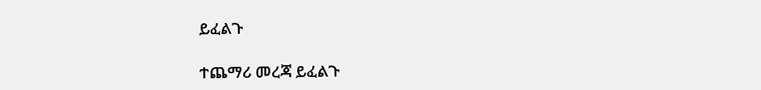ይፈልጉ

ተጨማሪ መረጃ ይፈልጉ